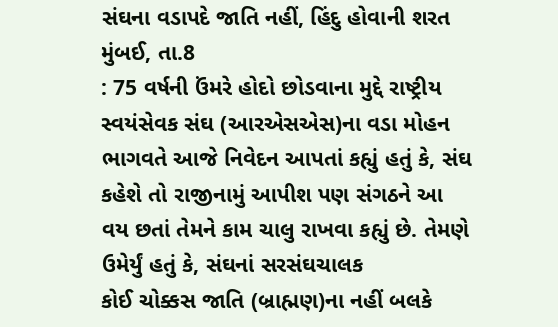સંઘના વડાપદે જાતિ નહીં, હિંદુ હોવાની શરત
મુંબઈ, તા.8
: 75 વર્ષની ઉંમરે હોદો છોડવાના મુદ્દે રાષ્ટ્રીય સ્વયંસેવક સંઘ (આરએસએસ)ના વડા મોહન
ભાગવતે આજે નિવેદન આપતાં કહ્યું હતું કે, સંઘ કહેશે તો રાજીનામું આપીશ પણ સંગઠને આ
વય છતાં તેમને કામ ચાલુ રાખવા કહ્યું છે. તેમણે ઉમેર્યું હતું કે, સંઘનાં સરસંઘચાલક
કોઈ ચોક્કસ જાતિ (બ્રાહ્મણ)ના નહીં બલકે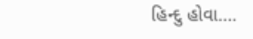હિન્દુ હોવા….